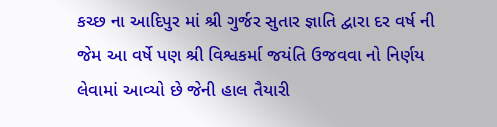કચ્છ ના આદિપુર માં શ્રી ગુર્જર સુતાર જ્ઞાતિ દ્વારા દર વર્ષ ની જેમ આ વર્ષે પણ શ્રી વિશ્વકર્મા જયંતિ ઉજવવા નો નિર્ણય લેવામાં આવ્યો છે જેની હાલ તૈયારી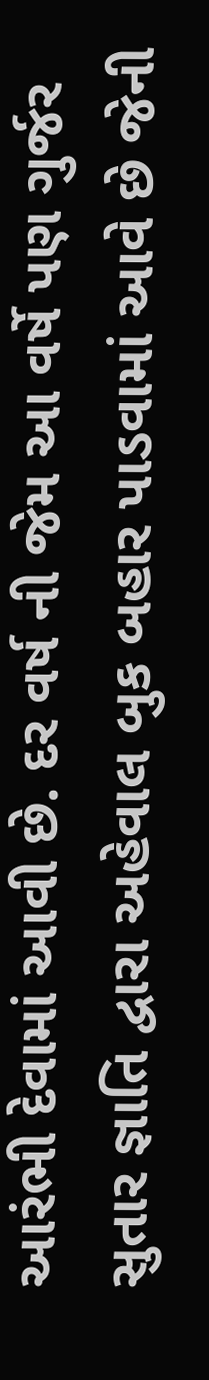આરંભી દેવામાં આવી છે. દર વર્ષ ની જેમ આ વર્ષે પણ ગુર્જર સુતાર જ્ઞાતિ દ્વારા અહેવાલ બુક બહાર પાડવામાં આવે છે જેની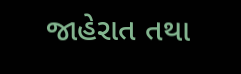જાહેરાત તથા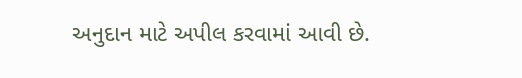અનુદાન માટે અપીલ કરવામાં આવી છે.